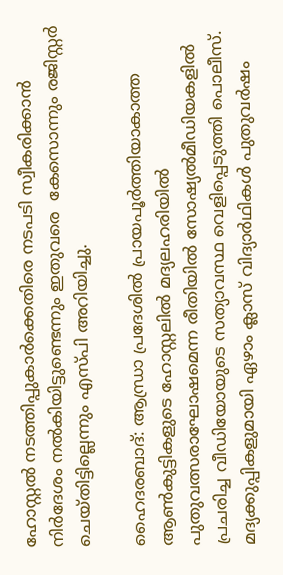ഹോസ്റ്റല്‍ നടത്തിപ്പുകാര്‍ക്കെതിരെ നടപടി സ്വീകരിക്കാന്‍ നിര്‍ദേശം നല്‍കിയിട്ടുണ്ടെന്നും ഇതുവരെ  കേസൊന്നും രജിസ്റ്റര്‍ ചെയ്തിട്ടില്ലെന്നും എസ്പി അറിയിച്ചു.

ഹൈദരബാദ്: ആന്ധ്രാ പ്രദേശില്‍ പ്രായപൂര്‍ത്തിയാകാത്ത ആണ്‍കുട്ടികളുടെ ഹോസ്റ്റലില്‍ മദ്യലഹരിയില്‍ പുതുവത്സരാഘോഷമെന്ന രീതിയില്‍ സോഷ്യല്‍മീഡിയകളില്‍ പ്രചരിച്ച വീഡിയോയുടെ സത്യാവസ്ഥ വെളിപ്പെടുത്തി പൊലീസ്. മദ്യക്കുപ്പികളുമായി ഏഴാം ക്ലാസ് വിദ്യാര്‍ഥികള്‍ പുതുവര്‍ഷം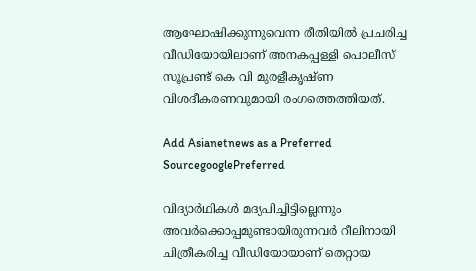ആഘോഷിക്കുന്നുവെന്ന രീതിയില്‍ പ്രചരിച്ച വീഡിയോയിലാണ് അനകപ്പള്ളി പൊലീസ് സൂപ്രണ്ട് കെ വി മുരളീകൃഷ്ണ വിശദീകരണവുമായി രംഗത്തെത്തിയത്.

Add Asianetnews as a Preferred SourcegooglePreferred

വിദ്യാര്‍ഥികള്‍ മദ്യപിച്ചിട്ടില്ലെന്നും അവര്‍ക്കൊപ്പമുണ്ടായിരുന്നവര്‍ റീലിനായി ചിത്രീകരിച്ച വീഡിയോയാണ് തെറ്റായ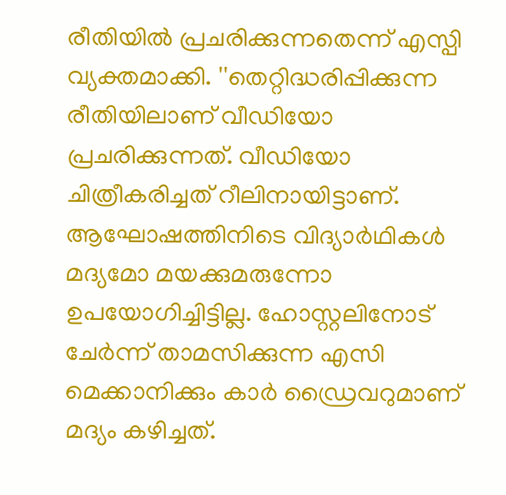രീതിയില്‍ പ്രചരിക്കുന്നതെന്ന് എസ്പി വ്യക്തമാക്കി. ''തെറ്റിദ്ധരിപ്പിക്കുന്ന രീതിയിലാണ് വീഡിയോ പ്രചരിക്കുന്നത്. വീഡിയോ ചിത്രീകരിച്ചത് റീലിനായിട്ടാണ്. ആഘോഷത്തിനിടെ വിദ്യാര്‍ഥികള്‍ മദ്യമോ മയക്കുമരുന്നോ ഉപയോഗിച്ചിട്ടില്ല. ഹോസ്റ്റലിനോട് ചേര്‍ന്ന് താമസിക്കുന്ന എസി മെക്കാനിക്കും കാര്‍ ഡ്രൈവറുമാണ് മദ്യം കഴിച്ചത്.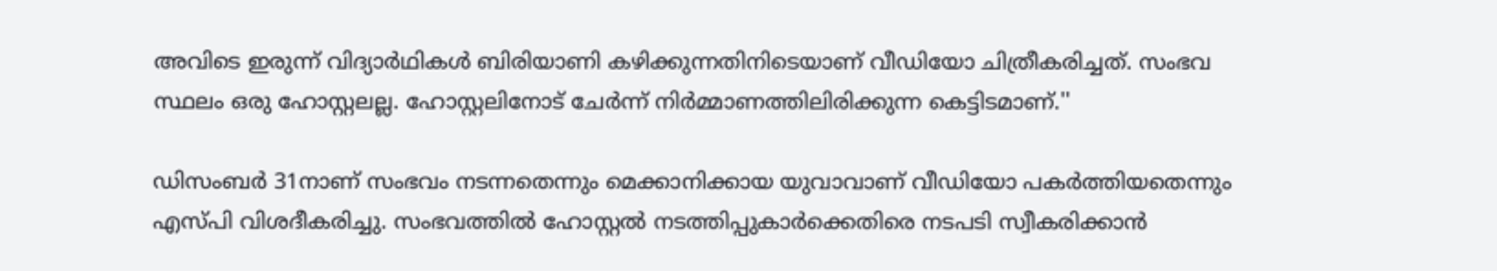അവിടെ ഇരുന്ന് വിദ്യാര്‍ഥികള്‍ ബിരിയാണി കഴിക്കുന്നതിനിടെയാണ് വീഡിയോ ചിത്രീകരിച്ചത്. സംഭവ സ്ഥലം ഒരു ഹോസ്റ്റലല്ല. ഹോസ്റ്റലിനോട് ചേര്‍ന്ന് നിര്‍മ്മാണത്തിലിരിക്കുന്ന കെട്ടിടമാണ്.''

ഡിസംബര്‍ 31നാണ് സംഭവം നടന്നതെന്നും മെക്കാനിക്കായ യുവാവാണ് വീഡിയോ പകര്‍ത്തിയതെന്നും എസ്പി വിശദീകരിച്ചു. സംഭവത്തില്‍ ഹോസ്റ്റല്‍ നടത്തിപ്പുകാര്‍ക്കെതിരെ നടപടി സ്വീകരിക്കാന്‍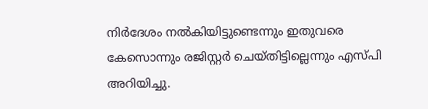നിര്‍ദേശം നല്‍കിയിട്ടുണ്ടെന്നും ഇതുവരെ കേസൊന്നും രജിസ്റ്റര്‍ ചെയ്തിട്ടില്ലെന്നും എസ്പി അറിയിച്ചു.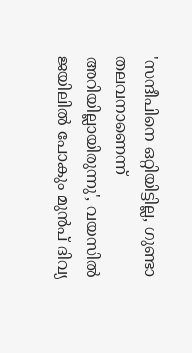'സന്ദീപിനെ ഒറ്റിയിട്ടില്ല, ഗുണ്ടാ തലവനാണെന്ന് അറിയില്ലായിരുന്നു', വയസിൽ ജയിലിൽ പോകും മുൻപ് ദിവ്യ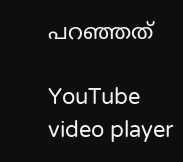പറഞ്ഞത്

YouTube video player